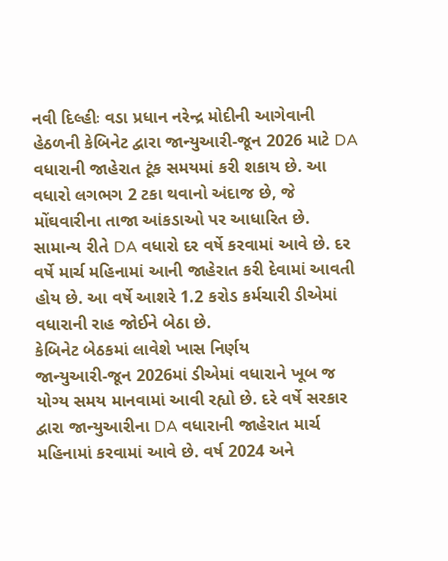નવી દિલ્હીઃ વડા પ્રધાન નરેન્દ્ર મોદીની આગેવાની હેઠળની કેબિનેટ દ્વારા જાન્યુઆરી-જૂન 2026 માટે DA વધારાની જાહેરાત ટૂંક સમયમાં કરી શકાય છે. આ વધારો લગભગ 2 ટકા થવાનો અંદાજ છે, જે મોંઘવારીના તાજા આંકડાઓ પર આધારિત છે. સામાન્ય રીતે DA વધારો દર વર્ષે કરવામાં આવે છે. દર વર્ષે માર્ચ મહિનામાં આની જાહેરાત કરી દેવામાં આવતી હોય છે. આ વર્ષે આશરે 1.2 કરોડ કર્મચારી ડીએમાં વધારાની રાહ જોઈને બેઠા છે.
કેબિનેટ બેઠકમાં લાવેશે ખાસ નિર્ણય
જાન્યુઆરી-જૂન 2026માં ડીએમાં વધારાને ખૂબ જ યોગ્ય સમય માનવામાં આવી રહ્યો છે. દરે વર્ષે સરકાર દ્વારા જાન્યુઆરીના DA વધારાની જાહેરાત માર્ચ મહિનામાં કરવામાં આવે છે. વર્ષ 2024 અને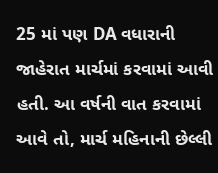25 માં પણ DA વધારાની જાહેરાત માર્ચમાં કરવામાં આવી હતી. આ વર્ષની વાત કરવામાં આવે તો, માર્ચ મહિનાની છેલ્લી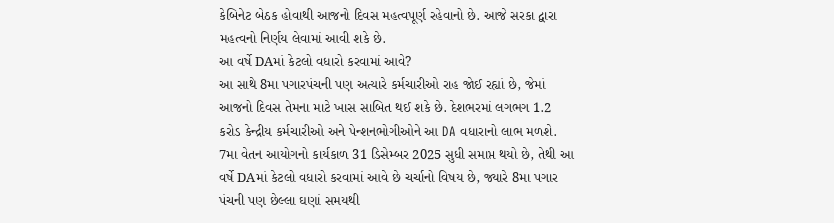કેબિનેટ બેઠક હોવાથી આજનો દિવસ મહત્વપૂર્ણ રહેવાનો છે. આજે સરકા દ્વારા મહત્વનો નિર્ણય લેવામાં આવી શકે છે.
આ વર્ષે DAમાં કેટલો વધારો કરવામાં આવે?
આ સાથે 8મા પગારપંચની પણ અત્યારે કર્મચારીઓ રાહ જોઈ રહ્યાં છે, જેમાં આજનો દિવસ તેમના માટે ખાસ સાબિત થઈ શકે છે. દેશભરમાં લગભગ 1.2 કરોડ કેન્દ્રીય કર્મચારીઓ અને પેન્શનભોગીઓને આ DA વધારાનો લાભ મળશે. 7મા વેતન આયોગનો કાર્યકાળ 31 ડિસેમ્બર 2025 સુધી સમાપ્ત થયો છે, તેથી આ વર્ષે DAમાં કેટલો વધારો કરવામાં આવે છે ચર્ચાનો વિષય છે, જ્યારે 8મા પગાર પંચની પણ છેલ્લા ઘણાં સમયથી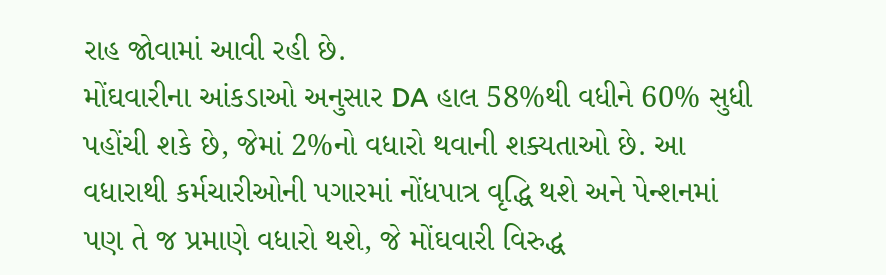રાહ જોવામાં આવી રહી છે.
મોંઘવારીના આંકડાઓ અનુસાર DA હાલ 58%થી વધીને 60% સુધી પહોંચી શકે છે, જેમાં 2%નો વધારો થવાની શક્યતાઓ છે. આ વધારાથી કર્મચારીઓની પગારમાં નોંધપાત્ર વૃદ્ધિ થશે અને પેન્શનમાં પણ તે જ પ્રમાણે વધારો થશે, જે મોંઘવારી વિરુદ્ધ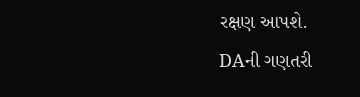રક્ષણ આપશે.
DAની ગણતરી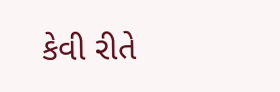કેવી રીતે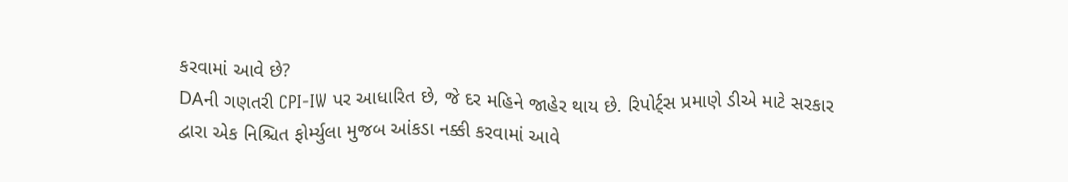કરવામાં આવે છે?
DAની ગણતરી CPI-IW પર આધારિત છે, જે દર મહિને જાહેર થાય છે. રિપોર્ટ્સ પ્રમાણે ડીએ માટે સરકાર દ્વારા એક નિશ્ચિત ફોર્મ્યુલા મુજબ આંકડા નક્કી કરવામાં આવે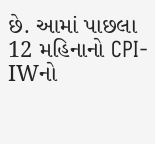છે. આમાં પાછલા 12 મહિનાનો CPI-IWનો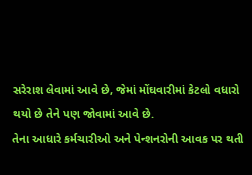સરેરાશ લેવામાં આવે છે, જેમાં મોંઘવારીમાં કેટલો વધારો થયો છે તેને પણ જોવામાં આવે છે.
તેના આધારે કર્મચારીઓ અને પેન્શનરોની આવક પર થતી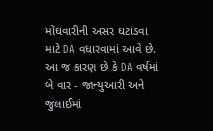મોંઘવારીની અસર ઘટાડવા માટે DA વધારવામાં આવે છે. આ જ કારણ છે કે DA વર્ષમાં બે વાર - જાન્યુઆરી અને જુલાઈમાં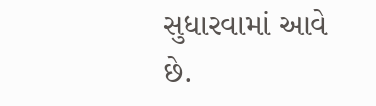સુધારવામાં આવે છે.